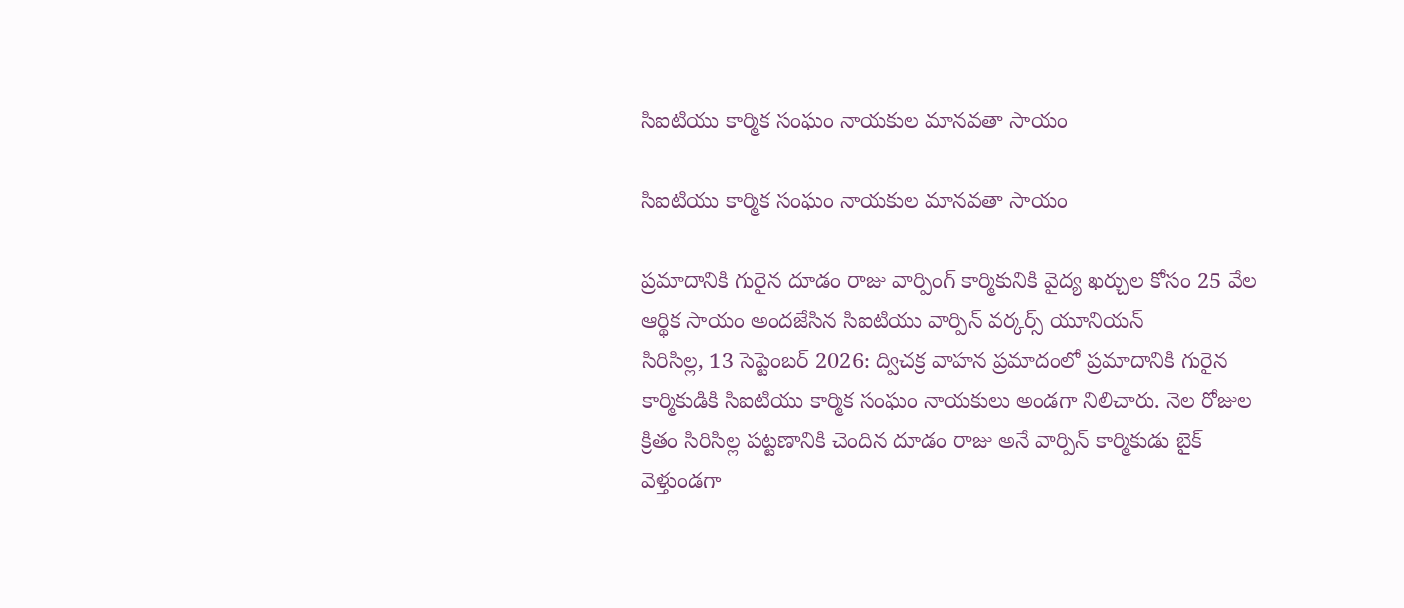సిఐటియు కార్మిక సంఘం నాయకుల మానవతా సాయం

సిఐటియు కార్మిక సంఘం నాయకుల మానవతా సాయం

ప్రమాదానికి గురైన దూడం రాజు వార్పింగ్ కార్మికునికి వైద్య ఖర్చుల కోసం 25 వేల ఆర్థిక సాయం అందజేసిన సిఐటియు వార్పిన్ వర్కర్స్ యూనియన్
సిరిసిల్ల, 13 సెప్టెంబర్ 2026: ద్విచక్ర వాహన ప్రమాదంలో ప్రమాదానికి గురైన కార్మికుడికి సిఐటియు కార్మిక సంఘం నాయకులు అండగా నిలిచారు. నెల రోజుల క్రితం సిరిసిల్ల పట్టణానికి చెందిన దూడం రాజు అనే వార్పిన్ కార్మికుడు బైక్ వెళ్తుండగా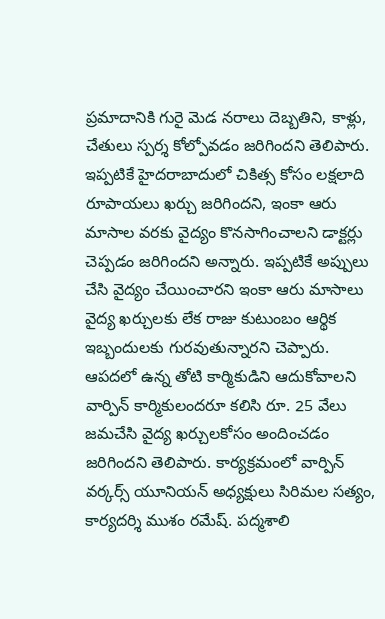ప్రమాదానికి గురై మెడ నరాలు దెబ్బతిని, కాళ్లు, చేతులు స్పర్శ కోల్పోవడం జరిగిందని తెలిపారు. ఇప్పటికే హైదరాబాదులో చికిత్స కోసం లక్షలాది రూపాయలు ఖర్చు జరిగిందని, ఇంకా ఆరు మాసాల వరకు వైద్యం కొనసాగించాలని డాక్టర్లు చెప్పడం జరిగిందని అన్నారు. ఇప్పటికే అప్పులు చేసి వైద్యం చేయించారని ఇంకా ఆరు మాసాలు వైద్య ఖర్చులకు లేక రాజు కుటుంబం ఆర్థిక ఇబ్బందులకు గురవుతున్నారని చెప్పారు. ఆపదలో ఉన్న తోటి కార్మికుడిని ఆదుకోవాలని వార్పిన్ కార్మికులందరూ కలిసి రూ. 25 వేలు జమచేసి వైద్య ఖర్చులకోసం అందించడం జరిగిందని తెలిపారు. కార్యక్రమంలో వార్పిన్ వర్కర్స్ యూనియన్ అధ్యక్షులు సిరిమల సత్యం, కార్యదర్శి ముశం రమేష్. పద్మశాలి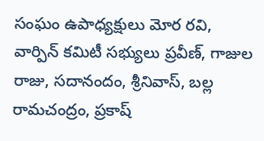సంఘం ఉపాధ్యక్షులు మోర రవి, వార్పిన్ కమిటీ సభ్యులు ప్రవీణ్, గాజుల రాజు, సదానందం, శ్రీనివాస్, బల్ల రామచంద్రం, ప్రకాష్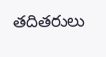తదితరులు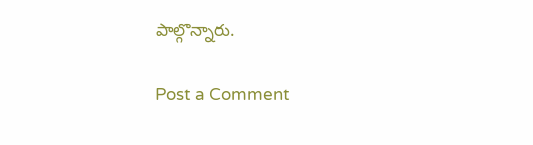పాల్గొన్నారు.

Post a Comment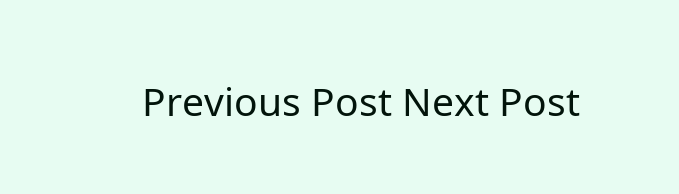Previous Post Next Post